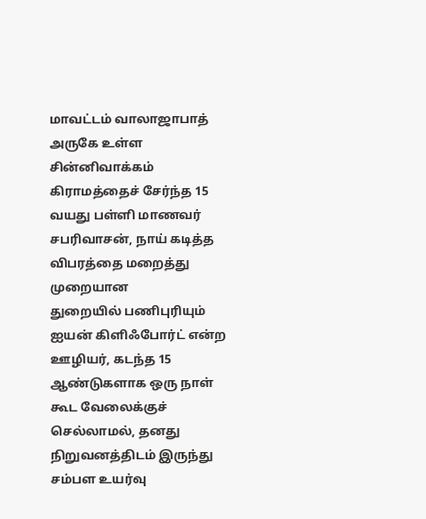மாவட்டம் வாலாஜாபாத் அருகே உள்ள சின்னிவாக்கம் கிராமத்தைச் சேர்ந்த 15 வயது பள்ளி மாணவர் சபரிவாசன், நாய் கடித்த விபரத்தை மறைத்து முறையான
துறையில் பணிபுரியும் ஐயன் கிளிஃபோர்ட் என்ற ஊழியர், கடந்த 15 ஆண்டுகளாக ஒரு நாள் கூட வேலைக்குச் செல்லாமல், தனது நிறுவனத்திடம் இருந்து சம்பள உயர்வு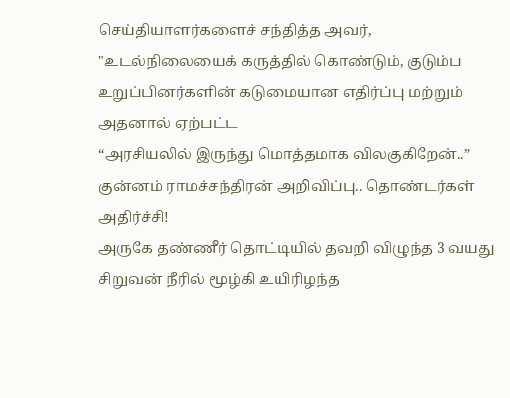செய்தியாளர்களைச் சந்தித்த அவர், "உடல்நிலையைக் கருத்தில் கொண்டும், குடும்ப உறுப்பினர்களின் கடுமையான எதிர்ப்பு மற்றும் அதனால் ஏற்பட்ட
“அரசியலில் இருந்து மொத்தமாக விலகுகிறேன்..” குன்னம் ராமச்சந்திரன் அறிவிப்பு.. தொண்டர்கள் அதிர்ச்சி!
அருகே தண்ணீர் தொட்டியில் தவறி விழுந்த 3 வயது சிறுவன் நீரில் மூழ்கி உயிரிழந்த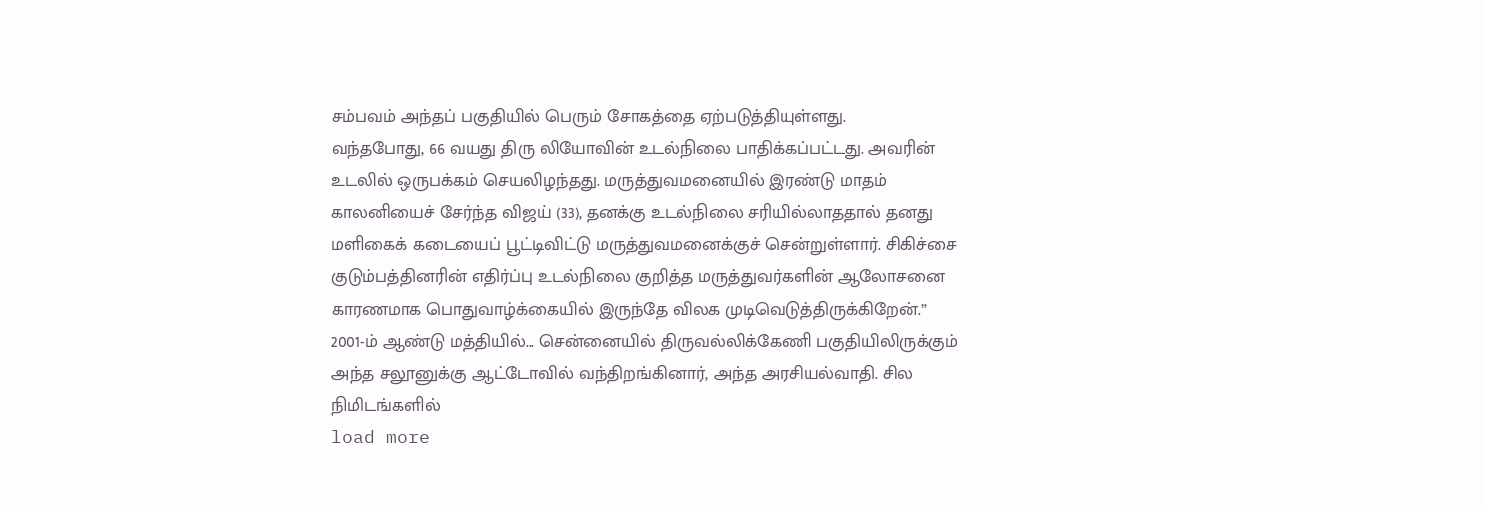சம்பவம் அந்தப் பகுதியில் பெரும் சோகத்தை ஏற்படுத்தியுள்ளது.
வந்தபோது, 66 வயது திரு லியோவின் உடல்நிலை பாதிக்கப்பட்டது. அவரின் உடலில் ஒருபக்கம் செயலிழந்தது. மருத்துவமனையில் இரண்டு மாதம்
காலனியைச் சேர்ந்த விஜய் (33), தனக்கு உடல்நிலை சரியில்லாததால் தனது மளிகைக் கடையைப் பூட்டிவிட்டு மருத்துவமனைக்குச் சென்றுள்ளார். சிகிச்சை
குடும்பத்தினரின் எதிர்ப்பு உடல்நிலை குறித்த மருத்துவர்களின் ஆலோசனை காரணமாக பொதுவாழ்க்கையில் இருந்தே விலக முடிவெடுத்திருக்கிறேன்.”
2001-ம் ஆண்டு மத்தியில்... சென்னையில் திருவல்லிக்கேணி பகுதியிலிருக்கும் அந்த சலூனுக்கு ஆட்டோவில் வந்திறங்கினார், அந்த அரசியல்வாதி. சில நிமிடங்களில்
load more